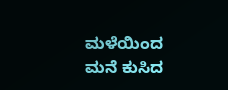ಮಳೆಯಿಂದ ಮನೆ ಕುಸಿದ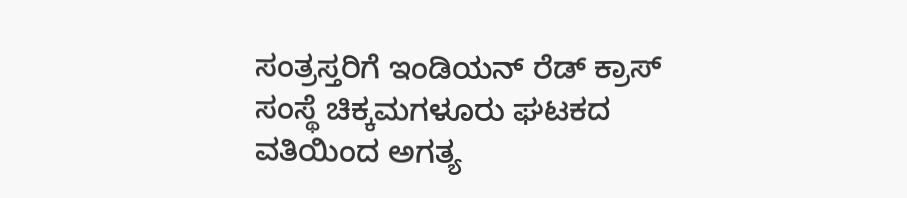ಸಂತ್ರಸ್ತರಿಗೆ ಇಂಡಿಯನ್ ರೆಡ್ ಕ್ರಾಸ್ ಸಂಸ್ಥೆ ಚಿಕ್ಕಮಗಳೂರು ಘಟಕದ ವತಿಯಿಂದ ಅಗತ್ಯ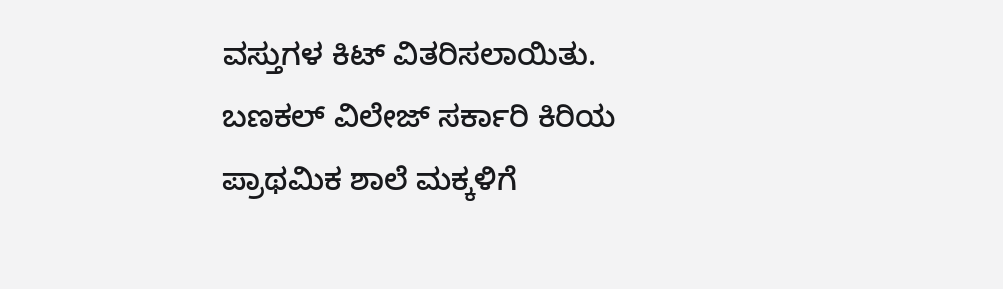ವಸ್ತುಗಳ ಕಿಟ್ ವಿತರಿಸಲಾಯಿತು.
ಬಣಕಲ್ ವಿಲೇಜ್ ಸರ್ಕಾರಿ ಕಿರಿಯ ಪ್ರಾಥಮಿಕ ಶಾಲೆ ಮಕ್ಕಳಿಗೆ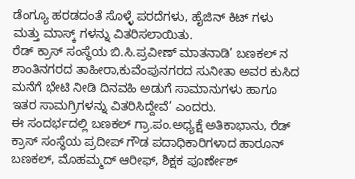ಡೆಂಗ್ಯೂ ಹರಡದಂತೆ ಸೊಳ್ಳೆ ಪರದೆಗಳು, ಹೈಜಿನ್ ಕಿಟ್ ಗಳು ಮತ್ತು ಮಾಸ್ಕ್ ಗಳನ್ನು ವಿತರಿಸಲಾಯಿತು.
ರೆಡ್ ಕ್ರಾಸ್ ಸಂಸ್ಥೆಯ ಬಿ.ಸಿ.ಪ್ರವೀಣ್ ಮಾತನಾಡಿ’ ಬಣಕಲ್ ನ ಶಾಂತಿನಗರದ ತಾಹೀರಾ,ಕುವೆಂಪುನಗರದ ಸುನೀತಾ ಅವರ ಕುಸಿದ ಮನೆಗೆ ಭೇಟಿ ನೀಡಿ ದಿನವಹಿ ಅಡುಗೆ ಸಾಮಾನುಗಳು ಹಾಗೂ ಇತರ ಸಾಮಗ್ರಿಗಳನ್ನು ವಿತರಿಸಿದ್ದೇವೆ’ ಎಂದರು.
ಈ ಸಂದರ್ಭದಲ್ಲಿ ಬಣಕಲ್ ಗ್ರಾ.ಪಂ.ಅಧ್ಯಕ್ಷೆ ಅತಿಕಾಭಾನು, ರೆಡ್ ಕ್ರಾಸ್ ಸಂಸ್ಥೆಯ ಪ್ರದೀಪ್ ಗೌಡ ಪದಾಧಿಕಾರಿಗಳಾದ ಹಾರೂನ್ ಬಣಕಲ್, ಮೊಹಮ್ಮದ್ ಆರೀಫ್, ಶಿಕ್ಷಕ ಪೂರ್ಣೇಶ್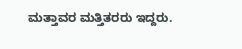ಮತ್ತಾವರ ಮತ್ತಿತರರು ಇದ್ದರು.